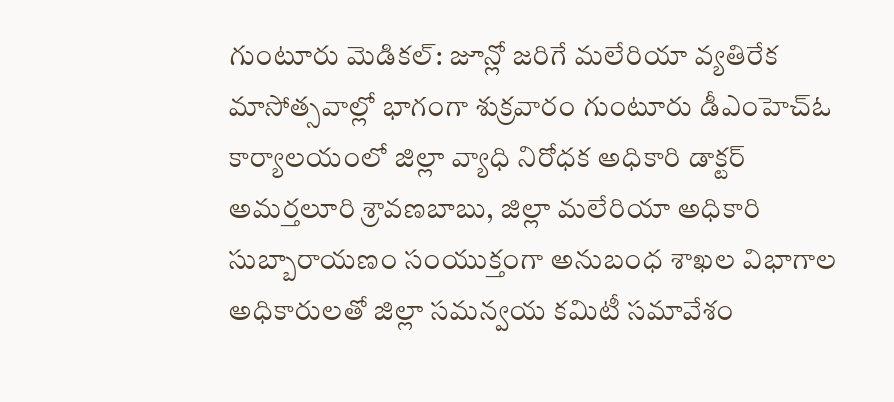గుంటూరు మెడికల్: జూన్లో జరిగే మలేరియా వ్యతిరేక మాసోత్సవాల్లో భాగంగా శుక్రవారం గుంటూరు డీఎంహెచ్ఓ కార్యాలయంలో జిల్లా వ్యాధి నిరోధక అధికారి డాక్టర్ అమర్తలూరి శ్రావణబాబు, జిల్లా మలేరియా అధికారి సుబ్బారాయణం సంయుక్తంగా అనుబంధ శాఖల విభాగాల అధికారులతో జిల్లా సమన్వయ కమిటీ సమావేశం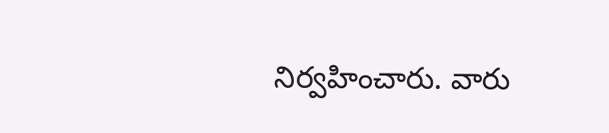నిర్వహించారు. వారు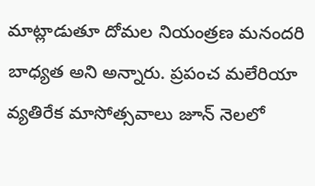మాట్లాడుతూ దోమల నియంత్రణ మనందరి బాధ్యత అని అన్నారు. ప్రపంచ మలేరియా వ్యతిరేక మాసోత్సవాలు జూన్ నెలలో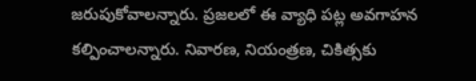జరుపుకోవాలన్నారు. ప్రజలలో ఈ వ్యాధి పట్ల అవగాహన కల్పించాలన్నారు. నివారణ, నియంత్రణ, చికిత్సకు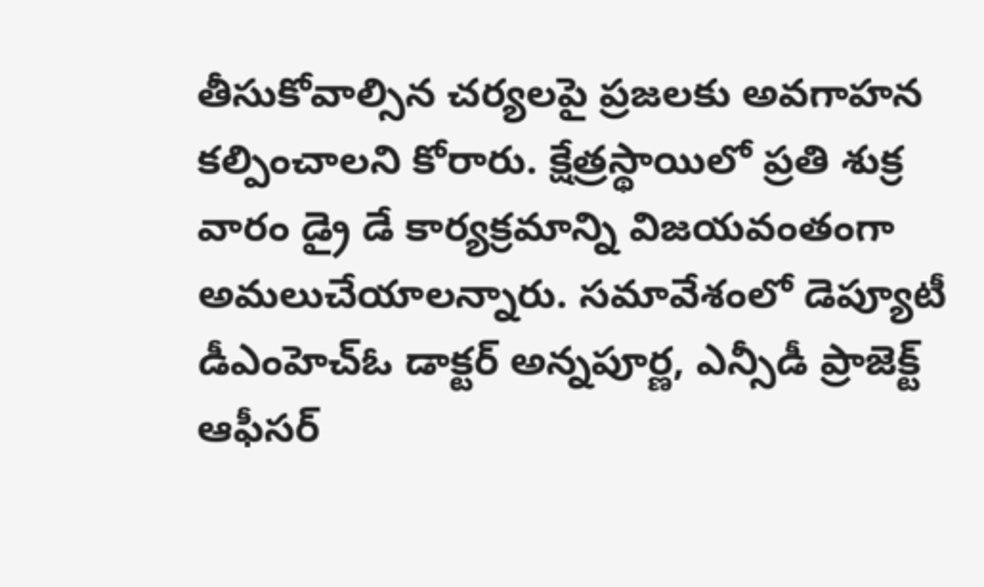తీసుకోవాల్సిన చర్యలపై ప్రజలకు అవగాహన కల్పించాలని కోరారు. క్షేత్రస్థాయిలో ప్రతి శుక్ర వారం డ్రై డే కార్యక్రమాన్ని విజయవంతంగా అమలుచేయాలన్నారు. సమావేశంలో డెప్యూటీ డీఎంహెచ్ఓ డాక్టర్ అన్నపూర్ణ, ఎన్సీడీ ప్రాజెక్ట్ ఆఫీసర్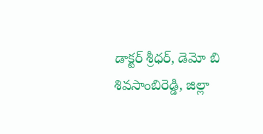డాక్టర్ శ్రీధర్, డెమో బి శివసాంబిరెడ్డి, జిల్లా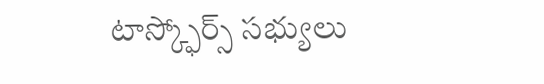టాస్క్ఫోర్స్ సభ్యులు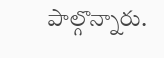పాల్గొన్నారు.